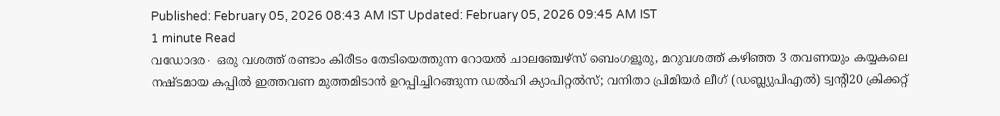Published: February 05, 2026 08:43 AM IST Updated: February 05, 2026 09:45 AM IST
1 minute Read
വഡോദര∙ ഒരു വശത്ത് രണ്ടാം കിരീടം തേടിയെത്തുന്ന റോയൽ ചാലഞ്ചേഴ്സ് ബെംഗളൂരു, മറുവശത്ത് കഴിഞ്ഞ 3 തവണയും കയ്യകലെ നഷ്ടമായ കപ്പിൽ ഇത്തവണ മുത്തമിടാൻ ഉറപ്പിച്ചിറങ്ങുന്ന ഡൽഹി ക്യാപിറ്റൽസ്; വനിതാ പ്രിമിയർ ലീഗ് (ഡബ്ല്യുപിഎൽ) ട്വന്റി20 ക്രിക്കറ്റ്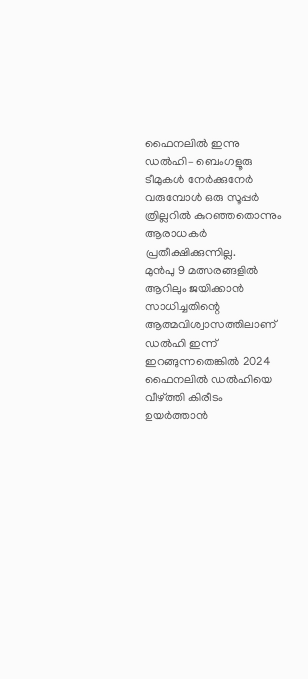ഫൈനലിൽ ഇന്നു ഡൽഹി– ബെംഗളൂരു ടീമുകൾ നേർക്കുനേർ വരുമ്പോൾ ഒരു സൂപ്പർ ത്രില്ലറിൽ കുറഞ്ഞതൊന്നും ആരാധകർ പ്രതീക്ഷിക്കുന്നില്ല.
മുൻപു 9 മത്സരങ്ങളിൽ ആറിലും ജയിക്കാൻ സാധിച്ചതിന്റെ ആത്മവിശ്വാസത്തിലാണ് ഡൽഹി ഇന്ന് ഇറങ്ങുന്നതെങ്കിൽ 2024 ഫൈനലിൽ ഡൽഹിയെ വീഴ്ത്തി കിരീടം ഉയർത്താൻ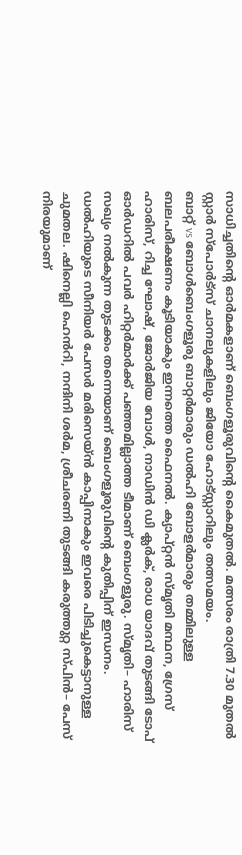സാധിച്ചതിന്റെ ഓർമകളാണ് ബെംഗളൂരുവിന്റെ കൈമുതൽ. മത്സരം രാത്രി 7.30 മുതൽ സ്റ്റാർ സ്പോർട്സ് ചാനലുകളിലും ജിയോ ഹോട്സ്റ്റാറിലും തത്സമയം.
ബാറ്റ് vs ബോൾബെംഗളൂരു ബാറ്റർമാരും ഡൽഹി ബോളർമാരും തമ്മിലുള്ള ബലപരീക്ഷണം കൂടിയാകും ഇന്നത്തെ ഫൈനൽ. ക്യാപ്റ്റൻ സ്മൃതി മന്ഥന, ഗ്രേസ് ഹാരിസ്, റിച്ച ഘോഷ്, ജോർജിയ വോൾ, നാഡിൻ ഡി ക്ലർക്, രാധ യാദവ് തുടങ്ങി ടോപ് ഓർഡറിൽ പവർ ഹിറ്റർമാർക്ക് പഞ്ഞമില്ലാത്ത ടീമാണ് ബെംഗളൂരു. സ്മൃതി– ഹാരിസ് സഖ്യം നൽകുന്ന തുടക്കം തന്നെയാണ് ബെംഗളൂരുവിന്റെ കുതിപ്പിന് ഇന്ധനം. ഡൽഹിയുടെ സീനിയർ പേസർ മരിസെയ്ൻ കാപ്പിനാകും ഇവരെ പിടിച്ചുകെട്ടാനുള്ള ചുമതല. ഷിനെല്ലി ഹെൻറി, നന്ദിനി ശർമ, ശ്രീചരണി തുടങ്ങി കരുത്തുറ്റ സ്പിൻ– പേസ് നിരയുമാണ്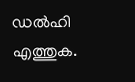ഡൽഹി എത്തുക.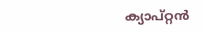ക്യാപ്റ്റൻ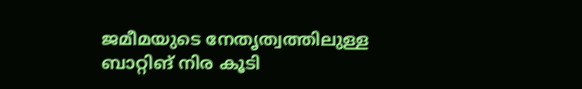ജമീമയുടെ നേതൃത്വത്തിലുള്ള ബാറ്റിങ് നിര കൂടി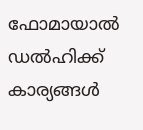ഫോമായാൽ ഡൽഹിക്ക് കാര്യങ്ങൾ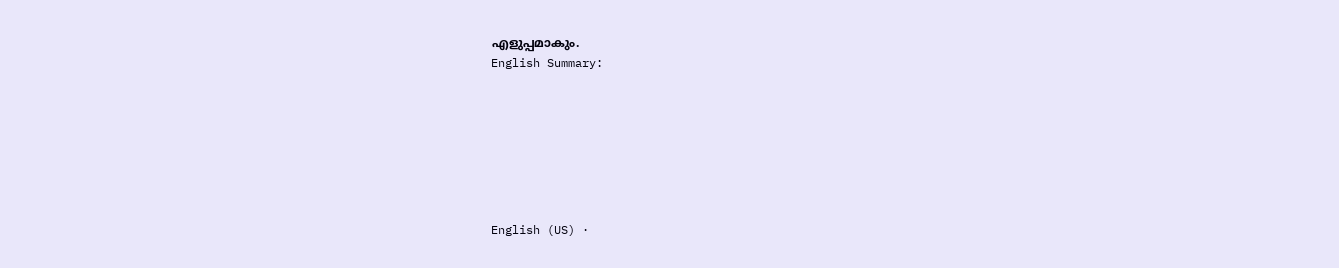എളുപ്പമാകും.
English Summary:







English (US) ·